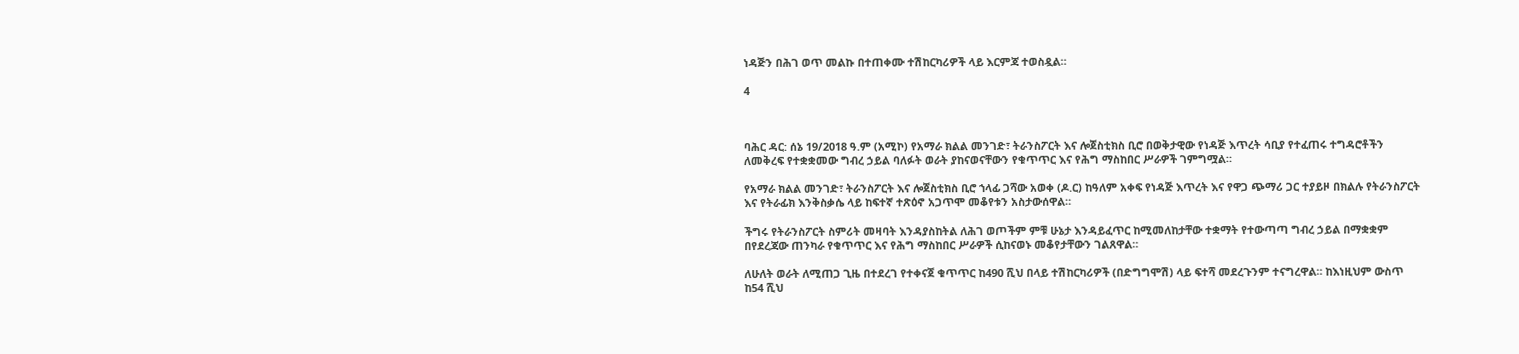ነዳጅን በሕገ ወጥ መልኩ በተጠቀሙ ተሽከርካሪዎች ላይ እርምጃ ተወስዷል።

4



ባሕር ዳር: ሰኔ 19/2018 ዓ.ም (አሚኮ) የአማራ ክልል መንገድ፣ ትራንስፖርት እና ሎጀስቲክስ ቢሮ በወቅታዊው የነዳጅ እጥረት ሳቢያ የተፈጠሩ ተግዳሮቶችን ለመቅረፍ የተቋቋመው ግብረ ኃይል ባለፉት ወራት ያከናወናቸውን የቁጥጥር እና የሕግ ማስከበር ሥራዎች ገምግሟል።

የአማራ ክልል መንገድ፣ ትራንስፖርት እና ሎጀስቲክስ ቢሮ ኀላፊ ጋሻው አወቀ (ዶ.ር) ከዓለም አቀፍ የነዳጅ እጥረት እና የዋጋ ጭማሪ ጋር ተያይዞ በክልሉ የትራንስፖርት እና የትራፊክ እንቅስቃሴ ላይ ከፍተኛ ተጽዕኖ አጋጥሞ መቆየቱን አስታውሰዋል።

ችግሩ የትራንስፖርት ስምሪት መዛባት እንዳያስከትል ለሕገ ወጦችም ምቹ ሁኔታ እንዳይፈጥር ከሚመለከታቸው ተቋማት የተውጣጣ ግብረ ኃይል በማቋቋም በየደረጃው ጠንካራ የቁጥጥር እና የሕግ ማስከበር ሥራዎች ሲከናወኑ መቆየታቸውን ገልጸዋል።

ለሁለት ወራት ለሚጠጋ ጊዜ በተደረገ የተቀናጀ ቁጥጥር ከ490 ሺህ በላይ ተሽከርካሪዎች (በድግግሞሽ) ላይ ፍተሻ መደረጉንም ተናግረዋል። ከእነዚህም ውስጥ ከ54 ሺህ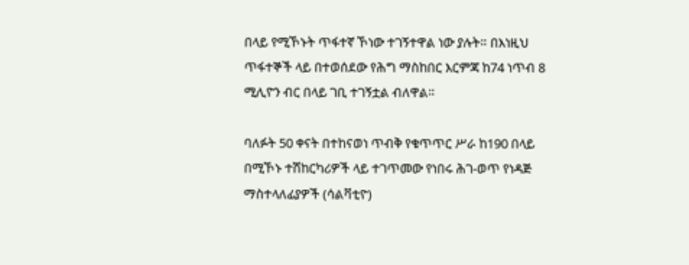በላይ የሚኾኑት ጥፋተኛ ኾነው ተገኝተዋል ነው ያሉት። በእነዚህ ጥፋተኞች ላይ በተወሰደው የሕግ ማስከበር እርምጃ ከ74 ነጥብ 8 ሚሊዮን ብር በላይ ገቢ ተገኝቷል ብለዋል።

ባለፉት 50 ቀናት በተከናወነ ጥብቅ የቁጥጥር ሥራ ከ190 በላይ በሚኾኑ ተሽከርካሪዎች ላይ ተገጥመው የነበሩ ሕገ-ወጥ የነዳጅ ማስተላለፊያዎች (ሳልቫቲዮ)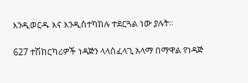እንዲወርዱ እና እንዲስተካከሉ ተደርጓል ነው ያሉት።

627 ተሽከርካሪዎች ነዳጅን ላላስፈላጊ አላማ በማዋል የነዳጅ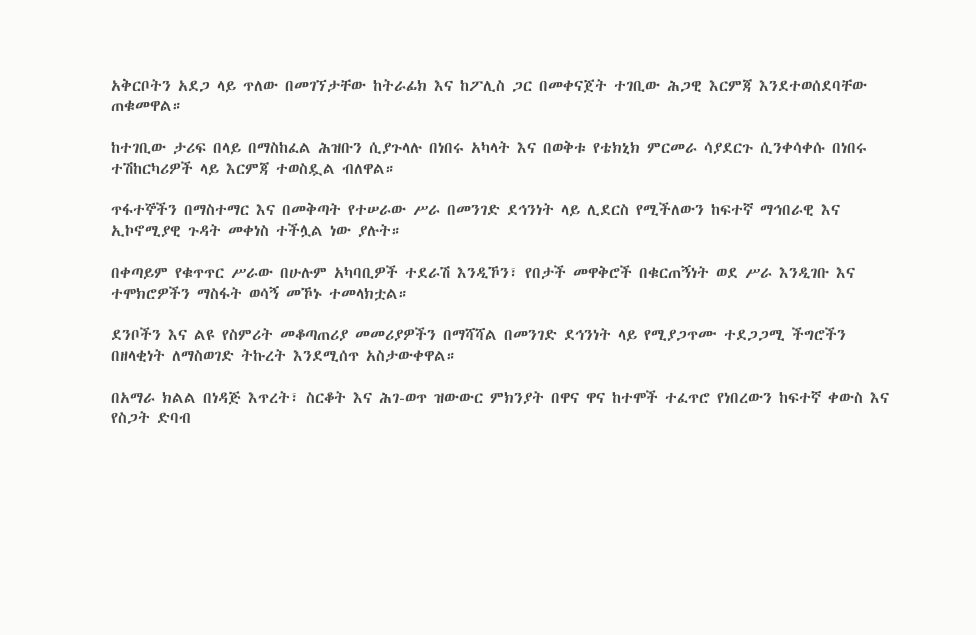አቅርቦትን አደጋ ላይ ጥለው በመገኘታቸው ከትራፊክ እና ከፖሊስ ጋር በመቀናጀት ተገቢው ሕጋዊ እርምጃ እንደተወሰደባቸው ጠቁመዋል።

ከተገቢው ታሪፍ በላይ በማስከፈል ሕዝቡን ሲያጉላሉ በነበሩ አካላት እና በወቅቱ የቴክኒክ ምርመራ ሳያደርጉ ሲንቀሳቀሱ በነበሩ ተሽከርካሪዎች ላይ እርምጃ ተወስዷል ብለዋል።

ጥፋተኞችን በማስተማር እና በመቅጣት የተሠራው ሥራ በመንገድ ደኅንነት ላይ ሊደርስ የሚችለውን ከፍተኛ ማኅበራዊ እና ኢኮኖሚያዊ ጉዳት መቀነስ ተችሏል ነው ያሉት።

በቀጣይም የቁጥጥር ሥራው በሁሉም አካባቢዎች ተደራሽ እንዲኾን፣ የበታች መዋቅሮች በቁርጠኝነት ወደ ሥራ እንዲገቡ እና ተሞክሮዎችን ማስፋት ወሳኝ መኾኑ ተመላክቷል።

ደንቦችን እና ልዩ የስምሪት መቆጣጠሪያ መመሪያዎችን በማሻሻል በመንገድ ደኅንነት ላይ የሚያጋጥሙ ተደጋጋሚ ችግሮችን በዘላቂነት ለማስወገድ ትኩረት እንደሚሰጥ አስታውቀዋል።

በአማራ ክልል በነዳጅ እጥረት፣ ስርቆት እና ሕገ-ወጥ ዝውውር ምክንያት በዋና ዋና ከተሞች ተፈጥሮ የነበረውን ከፍተኛ ቀውስ እና የስጋት ድባብ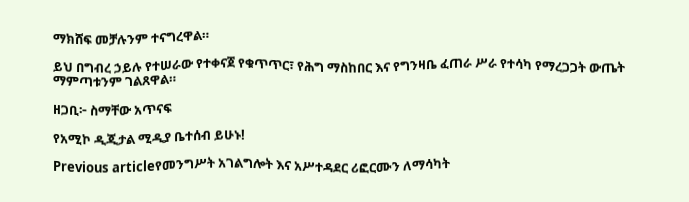ማክሸፍ መቻሉንም ተናግረዋል።

ይህ በግብረ ኃይሉ የተሠራው የተቀናጀ የቁጥጥር፣ የሕግ ማስከበር እና የግንዛቤ ፈጠራ ሥራ የተሳካ የማረጋጋት ውጤት ማምጣቱንም ገልጸዋል።

ዘጋቢ፦ ስማቸው አጥናፍ

የአሚኮ ዲጂታል ሚዲያ ቤተሰብ ይሁኑ!

Previous articleየመንግሥት አገልግሎት እና አሥተዳደር ሪፎርሙን ለማሳካት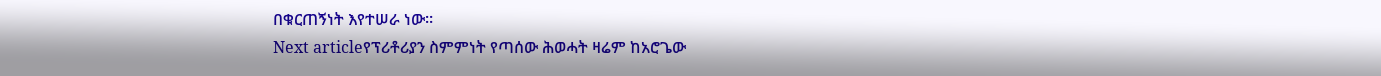በቁርጠኝነት እየተሠራ ነው።
Next articleየፕሪቶሪያን ስምምነት የጣሰው ሕወሓት ዛሬም ከአሮጌው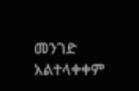መንገድ አልተላቀቀም